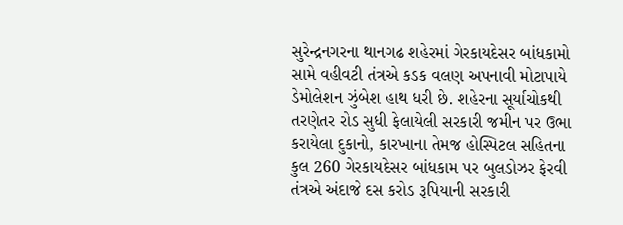સુરેન્દ્રનગરના થાનગઢ શહેરમાં ગેરકાયદેસર બાંધકામો સામે વહીવટી તંત્રએ કડક વલણ અપનાવી મોટાપાયે ડેમોલેશન ઝુંબેશ હાથ ધરી છે. શહેરના સૂર્યાચોકથી તરણેતર રોડ સુધી ફેલાયેલી સરકારી જમીન પર ઉભા કરાયેલા દુકાનો, કારખાના તેમજ હોસ્પિટલ સહિતના કુલ 260 ગેરકાયદેસર બાંધકામ પર બુલડોઝર ફેરવી તંત્રએ અંદાજે દસ કરોડ રૂપિયાની સરકારી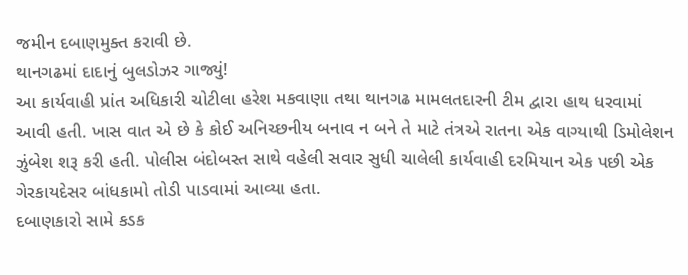જમીન દબાણમુક્ત કરાવી છે.
થાનગઢમાં દાદાનું બુલડોઝર ગાજ્યું!
આ કાર્યવાહી પ્રાંત અધિકારી ચોટીલા હરેશ મકવાણા તથા થાનગઢ મામલતદારની ટીમ દ્વારા હાથ ધરવામાં આવી હતી. ખાસ વાત એ છે કે કોઈ અનિચ્છનીય બનાવ ન બને તે માટે તંત્રએ રાતના એક વાગ્યાથી ડિમોલેશન ઝુંબેશ શરૂ કરી હતી. પોલીસ બંદોબસ્ત સાથે વહેલી સવાર સુધી ચાલેલી કાર્યવાહી દરમિયાન એક પછી એક ગેરકાયદેસર બાંધકામો તોડી પાડવામાં આવ્યા હતા.
દબાણકારો સામે કડક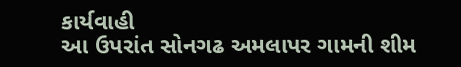કાર્યવાહી
આ ઉપરાંત સોનગઢ અમલાપર ગામની શીમ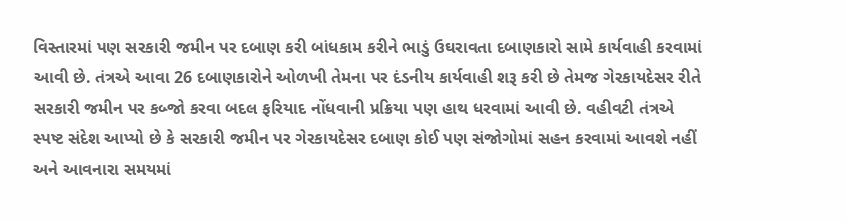વિસ્તારમાં પણ સરકારી જમીન પર દબાણ કરી બાંધકામ કરીને ભાડું ઉઘરાવતા દબાણકારો સામે કાર્યવાહી કરવામાં આવી છે. તંત્રએ આવા 26 દબાણકારોને ઓળખી તેમના પર દંડનીય કાર્યવાહી શરૂ કરી છે તેમજ ગેરકાયદેસર રીતે સરકારી જમીન પર કબ્જો કરવા બદલ ફરિયાદ નોંધવાની પ્રક્રિયા પણ હાથ ધરવામાં આવી છે. વહીવટી તંત્રએ સ્પષ્ટ સંદેશ આપ્યો છે કે સરકારી જમીન પર ગેરકાયદેસર દબાણ કોઈ પણ સંજોગોમાં સહન કરવામાં આવશે નહીં અને આવનારા સમયમાં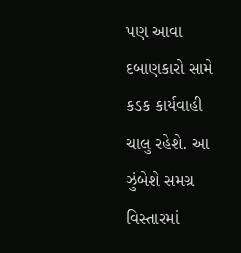પણ આવા દબાણકારો સામે કડક કાર્યવાહી ચાલુ રહેશે. આ ઝુંબેશે સમગ્ર વિસ્તારમાં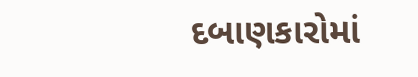દબાણકારોમાં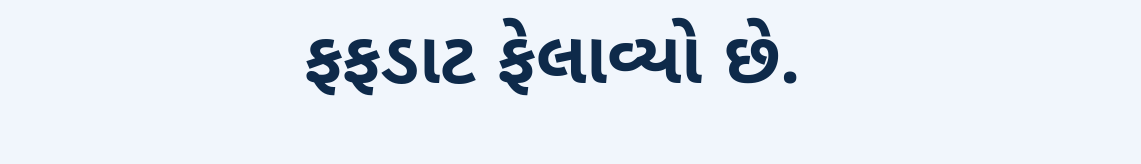ફફડાટ ફેલાવ્યો છે.